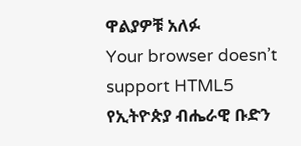ዋልያዎቹ አለፉ
Your browser doesn’t support HTML5
የኢትዮጵያ ብሔራዊ ቡድን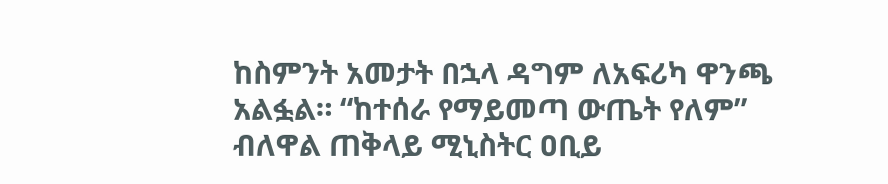ከስምንት አመታት በኋላ ዳግም ለአፍሪካ ዋንጫ አልፏል። “ከተሰራ የማይመጣ ውጤት የለም” ብለዋል ጠቅላይ ሚኒስትር ዐቢይ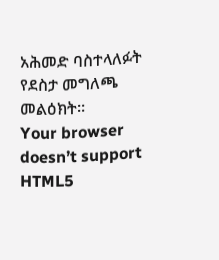አሕመድ ባስተላለፉት የደስታ መግለጫ መልዕክት።
Your browser doesn’t support HTML5